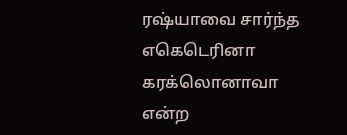ரஷ்யாவை சார்ந்த எகெடெரினா கரக்லொனாவா என்ற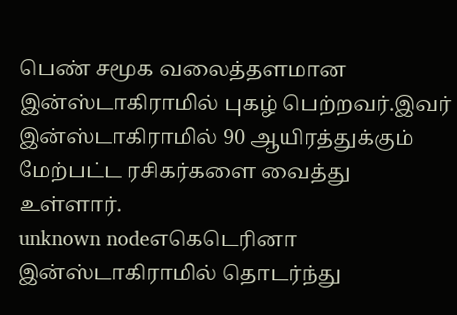பெண் சமூக வலைத்தளமான இன்ஸ்டாகிராமில் புகழ் பெற்றவர்.இவர் இன்ஸ்டாகிராமில் 90 ஆயிரத்துக்கும் மேற்பட்ட ரசிகர்களை வைத்து உள்ளார்.
unknown nodeஎகெடெரினா இன்ஸ்டாகிராமில் தொடர்ந்து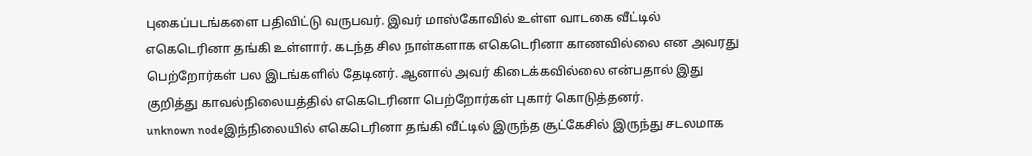புகைப்படங்களை பதிவிட்டு வருபவர். இவர் மாஸ்கோவில் உள்ள வாடகை வீட்டில் எகெடெரினா தங்கி உள்ளார். கடந்த சில நாள்களாக எகெடெரினா காணவில்லை என அவரது பெற்றோர்கள் பல இடங்களில் தேடினர். ஆனால் அவர் கிடைக்கவில்லை என்பதால் இது குறித்து காவல்நிலையத்தில் எகெடெரினா பெற்றோர்கள் புகார் கொடுத்தனர்.
unknown nodeஇந்நிலையில் எகெடெரினா தங்கி வீட்டில் இருந்த சூட்கேசில் இருந்து சடலமாக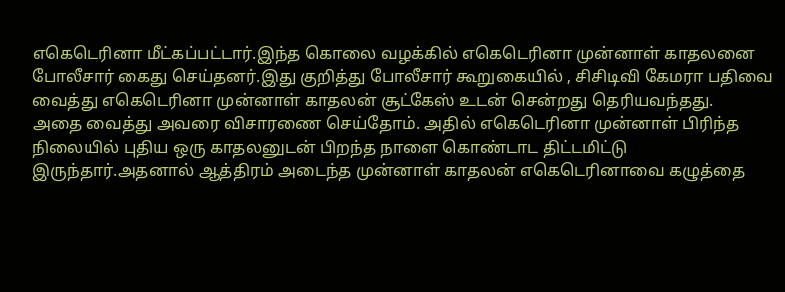எகெடெரினா மீட்கப்பட்டார்.இந்த கொலை வழக்கில் எகெடெரினா முன்னாள் காதலனை போலீசார் கைது செய்தனர்.இது குறித்து போலீசார் கூறுகையில் , சிசிடிவி கேமரா பதிவை வைத்து எகெடெரினா முன்னாள் காதலன் சூட்கேஸ் உடன் சென்றது தெரியவந்தது.
அதை வைத்து அவரை விசாரணை செய்தோம். அதில் எகெடெரினா முன்னாள் பிரிந்த நிலையில் புதிய ஒரு காதலனுடன் பிறந்த நாளை கொண்டாட திட்டமிட்டு இருந்தார்.அதனால் ஆத்திரம் அடைந்த முன்னாள் காதலன் எகெடெரினாவை கழுத்தை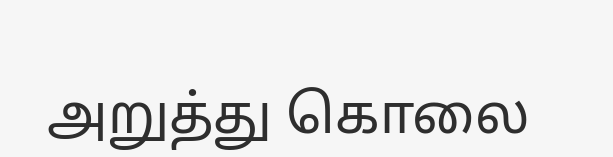அறுத்து கொலை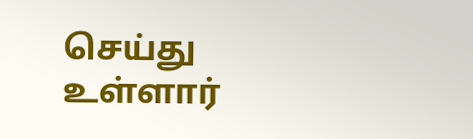செய்து உள்ளார்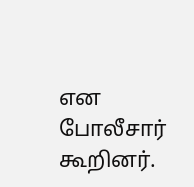என போலீசார் கூறினர்.